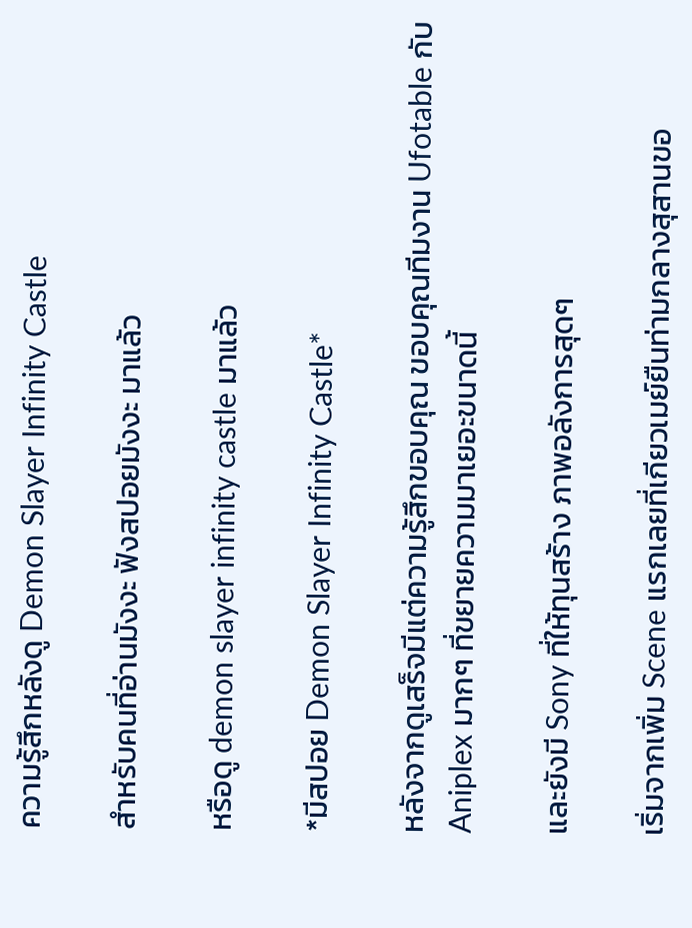ความรู้สึกหลังดู Demon Slayer Infinity Castle

สำหรับคนที่อ่านมังงะ ฟังสปอยมังงะ มาแล้ว

หรือดู demon slayer infinity castle มาแล้ว

*มีสปอย Demon Slayer Infinity Castle*

หลังจากดูเสร็จมีแต่ความรู้สึกขอบคุณ ขอบคุณทีมงาน Ufotable กับ Aniplex มากๆ ที่ขยายความมาเยอะขนาดนี้

และยังมี Sony ที่ให้ทุนสร้าง ภาพอลังการสุดๆ

เริ่มจากเพิ่ม Scene แรกเลยที่เกียวเมย์ยืนท่ามกลางสุสานขอ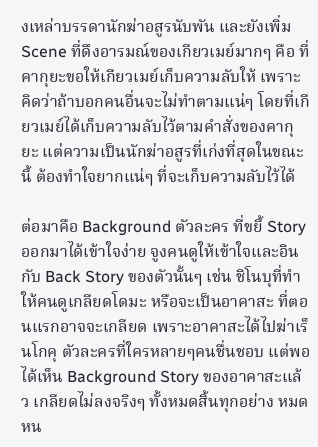งเหล่าบรรดานักฆ่าอสูรนับพัน และยังเพิ่ม Scene ที่ดึงอารมณ์ของเกียวเมย์มากๆ คือ ที่คากุยะขอให้เกียวเมย์เก็บความลับให้ เพราะคิดว่าถ้าบอกคนอื่นจะไม่ทำตามแน่ๆ โดยที่เกียวเมย์ได้เก็บความลับไว้ตามคำสั่งของคากุยะ แต่ความเป็นนักฆ่าอสูรที่เก่งที่สุดในขณะนี้ ต้องทำใจยากแน่ๆ ที่จะเก็บความลับไว้ได้

ต่อมาคือ Background ตัวละคร ที่ขยี้ Story ออกมาได้เข้าใจง่าย จูงคนดูให้เข้าใจและอินกับ Back Story ของตัวนั้นๆ เช่น ชิโนบุที่ทำให้คนดูเกลียดโดมะ หรือจะเป็นอาคาสะ ที่ตอนแรกอาจจะเกลียด เพราะอาคาสะได้ไปฆ่าเร็นโกคุ ตัวละครที่ใครหลายๆคนชื่นชอบ แต่พอได้เห็น Background Story ของอาคาสะแล้ว เกลียดไม่ลงจริงๆ ทั้งหมดสิ้นทุกอย่าง หมดหน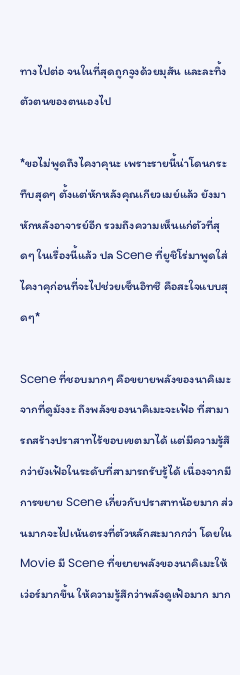ทางไปต่อ จนในที่สุดถูกจูงด้วยมุสัน และละทิ้งตัวตนของตนเองไป

*ขอไม่พูดถึงไคงาคุนะ เพราะรายนี้น่าโดนกระทืบสุดๆ ตั้งแต่หักหลังคุณเกียวเมย์แล้ว ยังมาหักหลังอาจารย์อีก รวมถึงความเห็นแก่ตัวที่สุดๆ ในเรื่องนี้แล้ว ปล Scene ที่ยูชิโร่มาพูดใส่ไคงาคุก่อนที่จะไปช่วยเซ็นอิทซึ คือสะใจแบบสุดๆ*

Scene ที่ชอบมากๆ คือขยายพลังของนาคิเมะจากที่ดูมังงะ ถึงพลังของนาคิเมะจะเฟ้อ ที่สามารถสร้างปราสาทไร้ขอบเขตมาได้ แต่มีความรู้สึกว่ายังเฟ้อในระดับที่สามารถรับรู้ได้ เนื่องจากมีการขยาย Scene เกี่ยวกับปราสาทน้อยมาก ส่วนมากจะไปเน้นตรงที่ตัวหลักสะมากกว่า โดยใน Movie มี Scene ที่ขยายพลังของนาคิเมะให้เว่อร์มากขึ้น ให้ความรู้สึกว่าพลังดูเฟ้อมาก มาก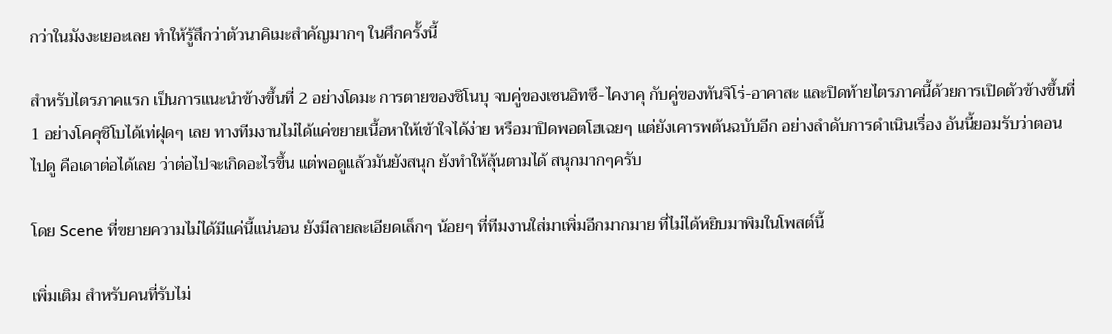กว่าในมังงะเยอะเลย ทำให้รู้สึกว่าตัวนาคิเมะสำคัญมากๆ ในศึกครั้งนี้

สำหรับไตรภาคแรก เป็นการแนะนำข้างขึ้นที่ 2 อย่างโดมะ การตายของชิโนบุ จบคู่ของเซนอิทซึ-ไคงาคุ กับคู่ของทันจิโร่-อาคาสะ และปิดท้ายไตรภาคนี้ด้วยการเปิดตัวข้างขึ้นที่ 1 อย่างโคคุชิโบได้เท่ฝุดๆ เลย ทางทีมงานไม่ได้แค่ขยายเนื้อหาให้เข้าใจได้ง่าย หรือมาปิดพอตโฮเฉยๆ แต่ยังเคารพต้นฉบับอีก อย่างลำดับการดำเนินเรื่อง อันนี้ยอมรับว่าตอนไปดู คือเดาต่อได้เลย ว่าต่อไปจะเกิดอะไรขึ้น แต่พอดูแล้วมันยังสนุก ยังทำให้ลุ้นตามได้ สนุกมากๆครับ

โดย Scene ที่ขยายความไม่ได้มีแค่นี้แน่นอน ยังมีลายละเอียดเล็กๆ น้อยๆ ที่ทีมงานใส่มาเพิ่มอีกมากมาย ที่ไม่ได้หยิบมาพิมในโพสต์นี้

เพิ่มเติม สำหรับคนที่รับไม่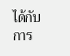ได้กับการ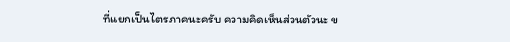ที่แยกเป็นไตรภาคนะครับ ความคิดเห็นส่วนตัวนะ ข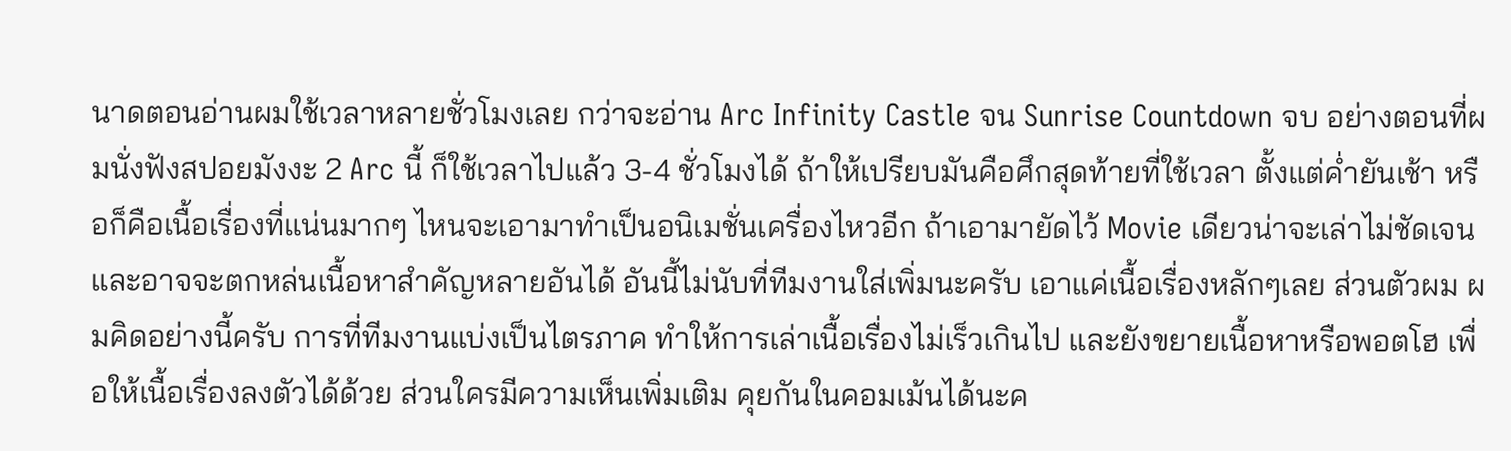นาดตอนอ่านผมใช้เวลาหลายชั่วโมงเลย กว่าจะอ่าน Arc Infinity Castle จน Sunrise Countdown จบ อย่างตอนที่ผมนั่งฟังสปอยมังงะ 2 Arc นี้ ก็ใช้เวลาไปแล้ว 3-4 ชั่วโมงได้ ถ้าให้เปรียบมันคือศึกสุดท้ายที่ใช้เวลา ตั้งแต่ค่ำยันเช้า หรือก็คือเนื้อเรื่องที่แน่นมากๆ ไหนจะเอามาทำเป็นอนิเมชั่นเครื่องไหวอีก ถ้าเอามายัดไว้ Movie เดียวน่าจะเล่าไม่ชัดเจน และอาจจะตกหล่นเนื้อหาสำคัญหลายอันได้ อันนี้ไม่นับที่ทีมงานใส่เพิ่มนะครับ เอาแค่เนื้อเรื่องหลักๆเลย ส่วนตัวผม ผมคิดอย่างนี้ครับ การที่ทีมงานแบ่งเป็นไตรภาค ทำให้การเล่าเนื้อเรื่องไม่เร็วเกินไป และยังขยายเนื้อหาหรือพอตโฮ เพื่อให้เนื้อเรื่องลงตัวได้ด้วย ส่วนใครมีความเห็นเพิ่มเติม คุยกันในคอมเม้นได้นะค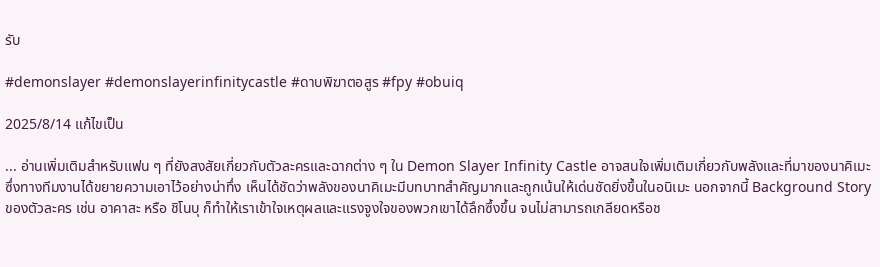รับ

#demonslayer #demonslayerinfinitycastle #ดาบพิฆาตอสูร #fpy #obuiq

2025/8/14 แก้ไขเป็น

... อ่านเพิ่มเติมสำหรับแฟน ๆ ที่ยังสงสัยเกี่ยวกับตัวละครและฉากต่าง ๆ ใน Demon Slayer Infinity Castle อาจสนใจเพิ่มเติมเกี่ยวกับพลังและที่มาของนาคิเมะ ซึ่งทางทีมงานได้ขยายความเอาไว้อย่างน่าทึ่ง เห็นได้ชัดว่าพลังของนาคิเมะมีบทบาทสำคัญมากและถูกเน้นให้เด่นชัดยิ่งขึ้นในอนิเมะ นอกจากนี้ Background Story ของตัวละคร เช่น อาคาสะ หรือ ชิโนบุ ก็ทำให้เราเข้าใจเหตุผลและแรงจูงใจของพวกเขาได้ลึกซึ้งขึ้น จนไม่สามารถเกลียดหรือช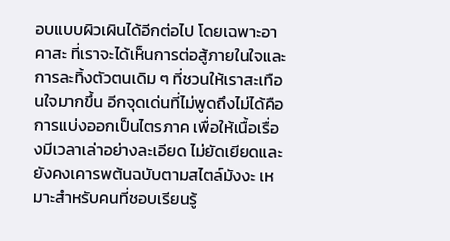อบแบบผิวเผินได้อีกต่อไป โดยเฉพาะอาคาสะ ที่เราจะได้เห็นการต่อสู้ภายในใจและการละทิ้งตัวตนเดิม ๆ ที่ชวนให้เราสะเทือนใจมากขึ้น อีกจุดเด่นที่ไม่พูดถึงไม่ได้คือการแบ่งออกเป็นไตรภาค เพื่อให้เนื้อเรื่องมีเวลาเล่าอย่างละเอียด ไม่ยัดเยียดและยังคงเคารพต้นฉบับตามสไตล์มังงะ เหมาะสำหรับคนที่ชอบเรียนรู้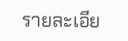รายละเอีย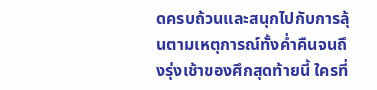ดครบถ้วนและสนุกไปกับการลุ้นตามเหตุการณ์ทั้งค่ำคืนจนถึงรุ่งเช้าของศึกสุดท้ายนี้ ใครที่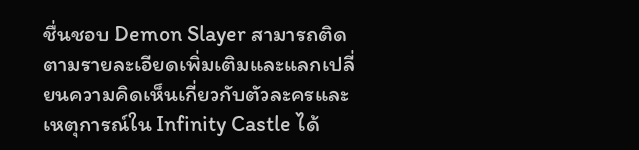ชื่นชอบ Demon Slayer สามารถติดตามรายละเอียดเพิ่มเติมและแลกเปลี่ยนความคิดเห็นเกี่ยวกับตัวละครและเหตุการณ์ใน Infinity Castle ได้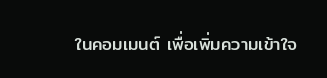ในคอมเมนต์ เพื่อเพิ่มความเข้าใจ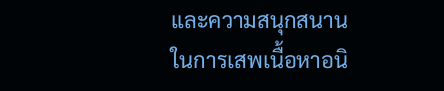และความสนุกสนานในการเสพเนื้อหาอนิ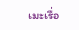เมะเรื่อ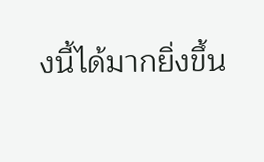งนี้ได้มากยิ่งขึ้น